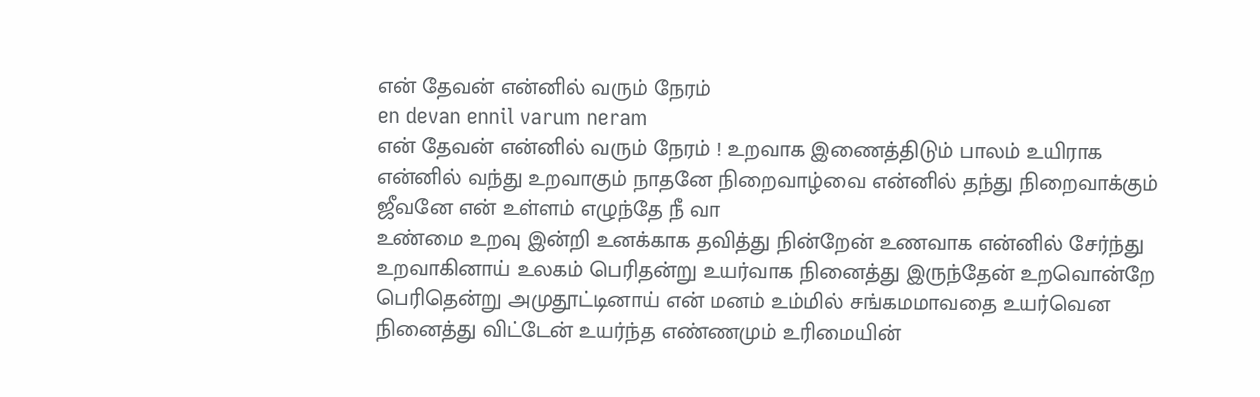என் தேவன் என்னில் வரும் நேரம்
en devan ennil varum neram
என் தேவன் என்னில் வரும் நேரம் ! உறவாக இணைத்திடும் பாலம் உயிராக என்னில் வந்து உறவாகும் நாதனே நிறைவாழ்வை என்னில் தந்து நிறைவாக்கும் ஜீவனே என் உள்ளம் எழுந்தே நீ வா
உண்மை உறவு இன்றி உனக்காக தவித்து நின்றேன் உணவாக என்னில் சேர்ந்து உறவாகினாய் உலகம் பெரிதன்று உயர்வாக நினைத்து இருந்தேன் உறவொன்றே பெரிதென்று அமுதூட்டினாய் என் மனம் உம்மில் சங்கமமாவதை உயர்வென நினைத்து விட்டேன் உயர்ந்த எண்ணமும் உரிமையின்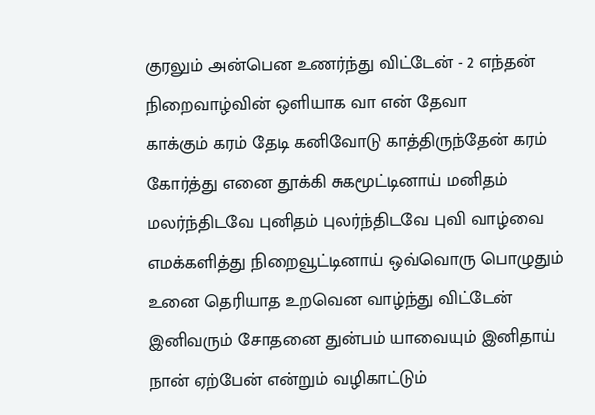குரலும் அன்பென உணர்ந்து விட்டேன் - 2 எந்தன் நிறைவாழ்வின் ஒளியாக வா என் தேவா
காக்கும் கரம் தேடி கனிவோடு காத்திருந்தேன் கரம் கோர்த்து எனை தூக்கி சுகமூட்டினாய் மனிதம் மலர்ந்திடவே புனிதம் புலர்ந்திடவே புவி வாழ்வை எமக்களித்து நிறைவூட்டினாய் ஒவ்வொரு பொழுதும் உனை தெரியாத உறவென வாழ்ந்து விட்டேன் இனிவரும் சோதனை துன்பம் யாவையும் இனிதாய் நான் ஏற்பேன் என்றும் வழிகாட்டும்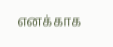எனக்காக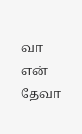வா என் தேவா